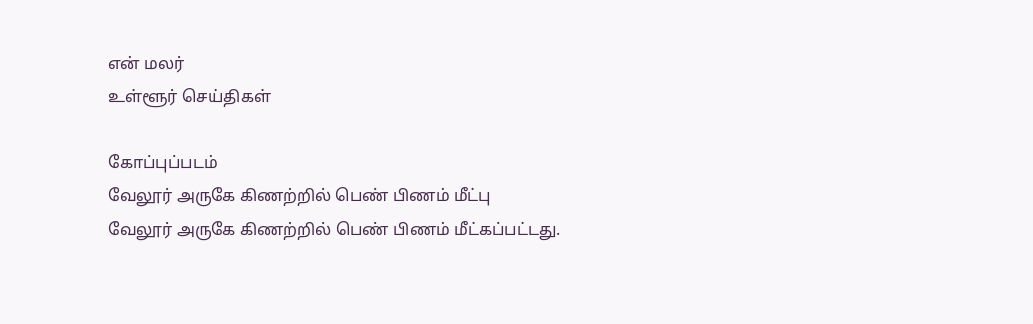என் மலர்
உள்ளூர் செய்திகள்

கோப்புப்படம்
வேலூர் அருகே கிணற்றில் பெண் பிணம் மீட்பு
வேலூர் அருகே கிணற்றில் பெண் பிணம் மீட்கப்பட்டது.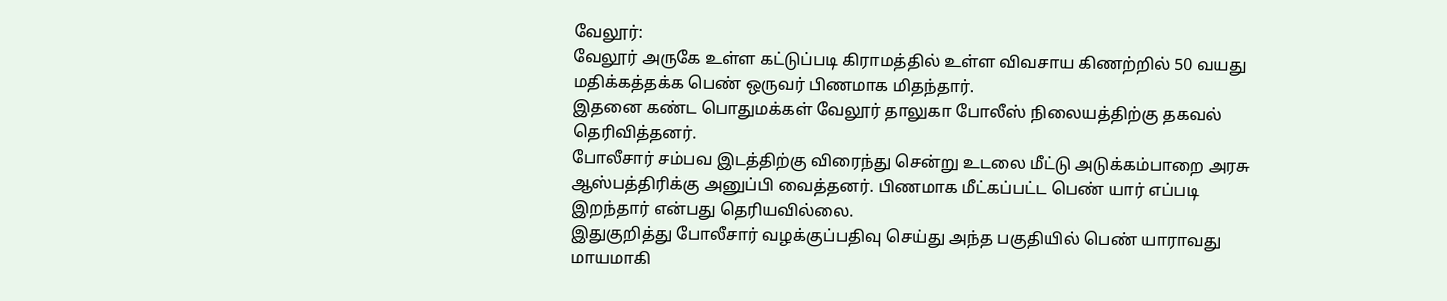வேலூர்:
வேலூர் அருகே உள்ள கட்டுப்படி கிராமத்தில் உள்ள விவசாய கிணற்றில் 50 வயது மதிக்கத்தக்க பெண் ஒருவர் பிணமாக மிதந்தார்.
இதனை கண்ட பொதுமக்கள் வேலூர் தாலுகா போலீஸ் நிலையத்திற்கு தகவல் தெரிவித்தனர்.
போலீசார் சம்பவ இடத்திற்கு விரைந்து சென்று உடலை மீட்டு அடுக்கம்பாறை அரசு ஆஸ்பத்திரிக்கு அனுப்பி வைத்தனர். பிணமாக மீட்கப்பட்ட பெண் யார் எப்படி இறந்தார் என்பது தெரியவில்லை.
இதுகுறித்து போலீசார் வழக்குப்பதிவு செய்து அந்த பகுதியில் பெண் யாராவது மாயமாகி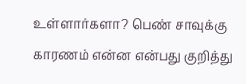உள்ளார்களா? பெண் சாவுக்கு காரணம் என்ன என்பது குறித்து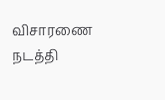விசாரணை நடத்தி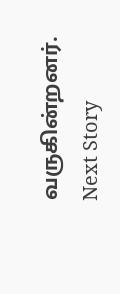வருகின்றனர்.
Next Story